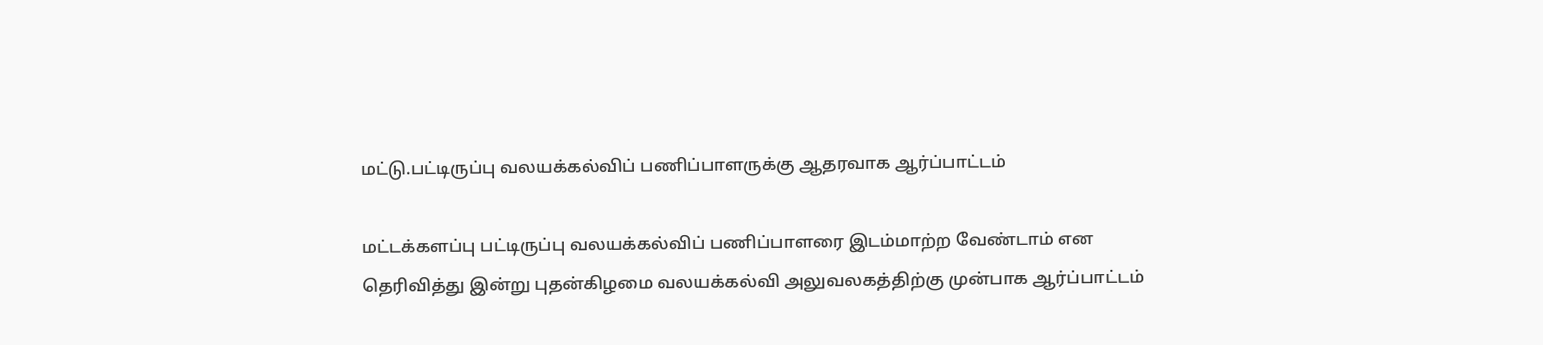மட்டு.பட்டிருப்பு வலயக்கல்விப் பணிப்பாளருக்கு ஆதரவாக ஆர்ப்பாட்டம்

மட்டக்களப்பு பட்டிருப்பு வலயக்கல்விப் பணிப்பாளரை இடம்மாற்ற வேண்டாம் என தெரிவித்து இன்று புதன்கிழமை வலயக்கல்வி அலுவலகத்திற்கு முன்பாக ஆர்ப்பாட்டம்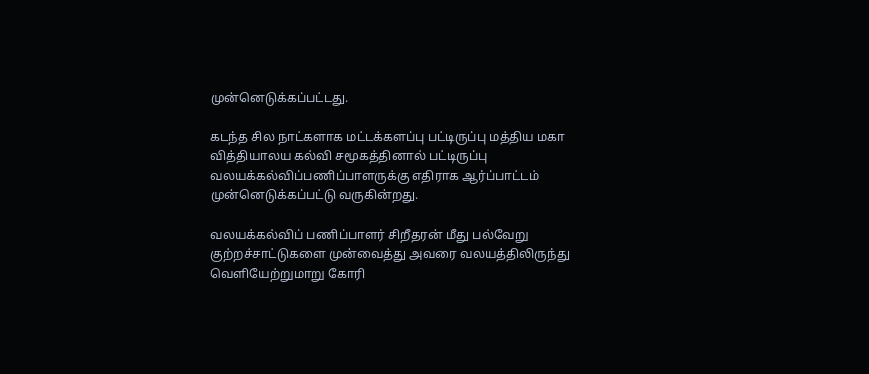முன்னெடுக்கப்பட்டது.

கடந்த சில நாட்களாக மட்டக்களப்பு பட்டிருப்பு மத்திய மகா வித்தியாலய கல்வி சமூகத்தினால் பட்டிருப்பு வலயக்கல்விப்பணிப்பாளருக்கு எதிராக ஆர்ப்பாட்டம் முன்னெடுக்கப்பட்டு வருகின்றது.

வலயக்கல்விப் பணிப்பாளர் சிறீதரன் மீது பல்வேறு குற்றச்சாட்டுகளை முன்வைத்து அவரை வலயத்திலிருந்து வெளியேற்றுமாறு கோரி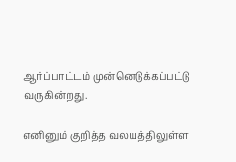ஆர்ப்பாட்டம் முன்னெடுக்கப்பட்டு வருகின்றது.

எனினும் குறித்த வலயத்திலுள்ள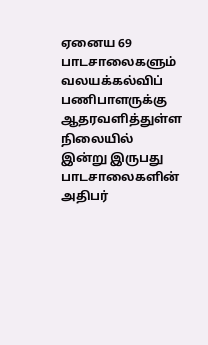ஏனைய 69 பாடசாலைகளும் வலயக்கல்விப் பணிபாளருக்கு ஆதரவளித்துள்ள நிலையில் இன்று இருபது பாடசாலைகளின் அதிபர்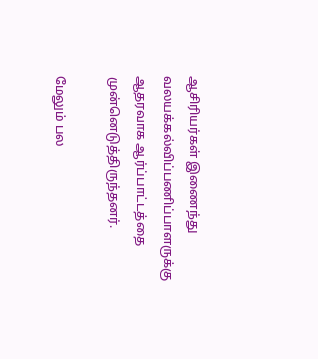ஆசிரியர்கள் இணைந்து வலயக்கல்விப்பணிப்பாளருக்கு ஆதரவாக ஆர்ப்பாட்டத்தை முன்னெடுத்திருந்தனர்.

மேலும் பல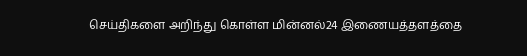செய்திகளை அறிந்து கொள்ள மின்னல்24 இணையத்தளத்தை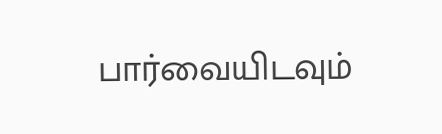பார்வையிடவும்